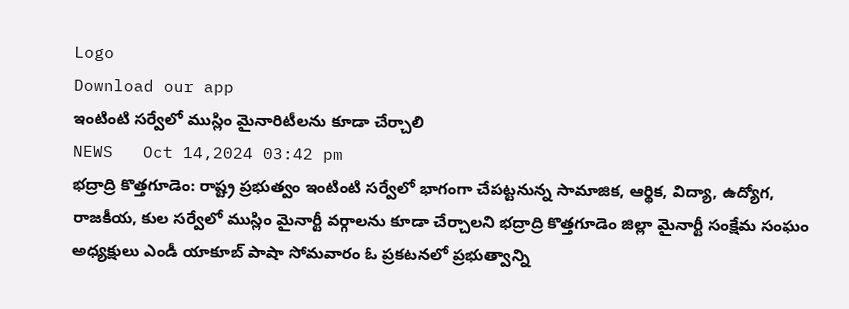Logo
Download our app
ఇంటింటి సర్వేలో ముస్లిం మైనారిటీలను కూడా చేర్చాలి
NEWS   Oct 14,2024 03:42 pm
భద్రాద్రి కొత్తగూడెం: రాష్ట్ర ప్రభుత్వం ఇంటింటి సర్వేలో భాగంగా చేపట్టనున్న సామాజిక, ఆర్థిక, విద్యా, ఉద్యోగ, రాజకీయ, కుల సర్వేలో ముస్లిం మైనార్టీ వర్గాలను కూడా చేర్చాలని భద్రాద్రి కొత్తగూడెం జిల్లా మైనార్టీ సంక్షేమ సంఘం అధ్యక్షులు ఎండీ యాకూబ్ పాషా సోమవారం ఓ ప్రకటనలో ప్రభుత్వాన్ని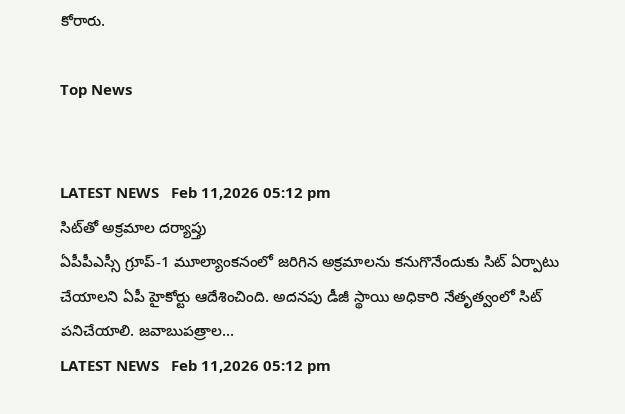కోరారు.

Top News


LATEST NEWS   Feb 11,2026 05:12 pm
సిట్‌తో అక్రమాల దర్యాప్తు
ఏపీపీఎస్సీ గ్రూప్-1 మూల్యాంకనంలో జరిగిన అక్రమాలను కనుగొనేందుకు సిట్ ఏర్పాటు చేయాలని ఏపీ హైకోర్టు ఆదేశించింది. అదనపు డీజీ స్థాయి అధికారి నేతృత్వంలో సిట్ పనిచేయాలి. జవాబుపత్రాల...
LATEST NEWS   Feb 11,2026 05:12 pm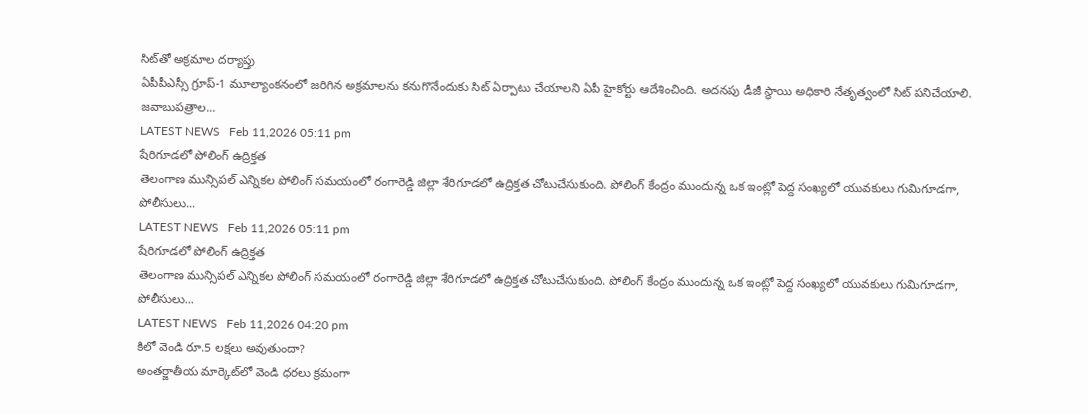సిట్‌తో అక్రమాల దర్యాప్తు
ఏపీపీఎస్సీ గ్రూప్-1 మూల్యాంకనంలో జరిగిన అక్రమాలను కనుగొనేందుకు సిట్ ఏర్పాటు చేయాలని ఏపీ హైకోర్టు ఆదేశించింది. అదనపు డీజీ స్థాయి అధికారి నేతృత్వంలో సిట్ పనిచేయాలి. జవాబుపత్రాల...
LATEST NEWS   Feb 11,2026 05:11 pm
షేరిగూడలో పోలింగ్ ఉద్రిక్తత
తెలంగాణ మున్సిపల్ ఎన్నికల పోలింగ్ సమయంలో రంగారెడ్డి జిల్లా శేరిగూడలో ఉద్రిక్తత చోటుచేసుకుంది. పోలింగ్ కేంద్రం ముందున్న ఒక ఇంట్లో పెద్ద సంఖ్యలో యువకులు గుమిగూడగా, పోలీసులు...
LATEST NEWS   Feb 11,2026 05:11 pm
షేరిగూడలో పోలింగ్ ఉద్రిక్తత
తెలంగాణ మున్సిపల్ ఎన్నికల పోలింగ్ సమయంలో రంగారెడ్డి జిల్లా శేరిగూడలో ఉద్రిక్తత చోటుచేసుకుంది. పోలింగ్ కేంద్రం ముందున్న ఒక ఇంట్లో పెద్ద సంఖ్యలో యువకులు గుమిగూడగా, పోలీసులు...
LATEST NEWS   Feb 11,2026 04:20 pm
కిలో వెండి రూ.5 లక్షలు అవుతుందా?
అంతర్జాతీయ మార్కెట్‌లో వెండి ధరలు క్రమంగా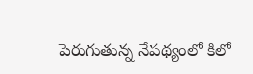పెరుగుతున్న నేపథ్యంలో కిలో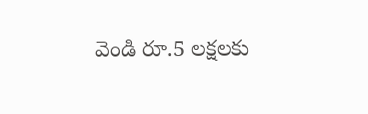వెండి రూ.5 లక్షలకు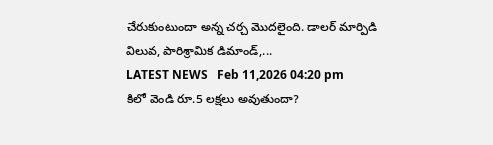చేరుకుంటుందా అన్న చర్చ మొదలైంది. డాలర్ మార్పిడి విలువ, పారిశ్రామిక డిమాండ్,...
LATEST NEWS   Feb 11,2026 04:20 pm
కిలో వెండి రూ.5 లక్షలు అవుతుందా?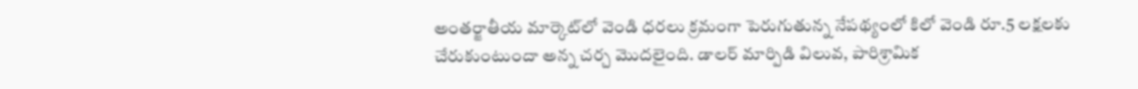అంతర్జాతీయ మార్కెట్‌లో వెండి ధరలు క్రమంగా పెరుగుతున్న నేపథ్యంలో కిలో వెండి రూ.5 లక్షలకు చేరుకుంటుందా అన్న చర్చ మొదలైంది. డాలర్ మార్పిడి విలువ, పారిశ్రామిక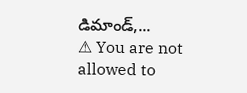డిమాండ్,...
⚠ You are not allowed to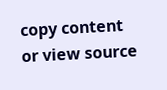copy content or view source